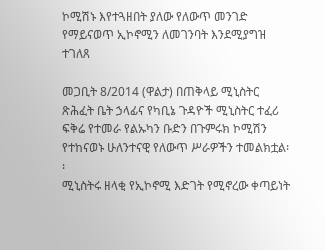ኮሚሽኑ እየተጓዘበት ያለው የለውጥ መንገድ የማይናወጥ ኢኮኖሚን ለመገንባት እንደሚያግዝ ተገለጸ

መጋቢት 8/2014 (ዋልታ) በጠቅላይ ሚኒስትር ጽሕፈት ቤት ኃላፊና የካቢኔ ጉዳዮች ሚኒስትር ተፈሪ ፍቅሬ የተመራ የልኡካን ቡድን በጉምሩክ ኮሚሽን የተከናወኑ ሁለንተናዊ የለውጥ ሥራዎችን ተመልክቷል፡፡
ሚኒስትሩ ዘላቂ የኢኮኖሚ እድገት የሚኖረው ቀጣይነት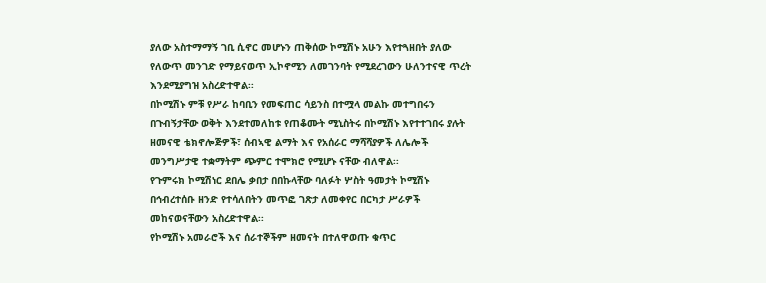ያለው አስተማማኝ ገቢ ሲኖር መሆኑን ጠቅሰው ኮሚሽኑ አሁን እየተጓዘበት ያለው የለውጥ መንገድ የማይናወጥ ኢኮኖሚን ለመገንባት የሚደረገውን ሁለንተናዊ ጥረት እንደሚያግዝ አስረድተዋል፡፡
በኮሚሽኑ ምቹ የሥራ ከባቢን የመፍጠር ሳይንስ በተሟላ መልኩ መተግበሩን በጉብኝታቸው ወቅት እንደተመለከቱ የጠቆሙት ሚኒስትሩ በኮሚሽኑ እየተተገበሩ ያሉት ዘመናዊ ቴክኖሎጅዎች፣ ሰብኣዊ ልማት እና የአሰራር ማሻሻያዎች ለሌሎች መንግሥታዊ ተቋማትም ጭምር ተሞክሮ የሚሆኑ ናቸው ብለዋል፡፡
የጉምሩክ ኮሚሽነር ደበሌ ቃበታ በበኩላቸው ባለፉት ሦስት ዓመታት ኮሚሽኑ በኅብረተሰቡ ዘንድ የተሳለበትን መጥፎ ገጽታ ለመቀየር በርካታ ሥራዎች መከናወናቸውን አስረድተዋል፡፡
የኮሚሽኑ አመራሮች እና ሰራተኞችም ዘመናት በተለዋወጡ ቁጥር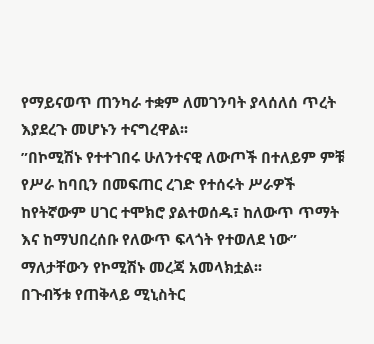የማይናወጥ ጠንካራ ተቋም ለመገንባት ያላሰለሰ ጥረት እያደረጉ መሆኑን ተናግረዋል፡፡
”በኮሚሽኑ የተተገበሩ ሁለንተናዊ ለውጦች በተለይም ምቹ የሥራ ከባቢን በመፍጠር ረገድ የተሰሩት ሥራዎች ከየትኛውም ሀገር ተሞክሮ ያልተወሰዱ፣ ከለውጥ ጥማት እና ከማህበረሰቡ የለውጥ ፍላጎት የተወለደ ነው” ማለታቸውን የኮሚሽኑ መረጃ አመላክቷል፡፡
በጉብኝቱ የጠቅላይ ሚኒስትር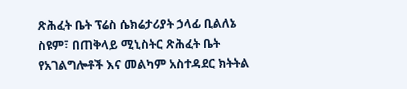ጽሕፈት ቤት ፕሬስ ሴክሬታሪያት ኃላፊ ቢልለኔ ስዩም፣ በጠቅላይ ሚኒስትር ጽሕፈት ቤት የአገልግሎቶች እና መልካም አስተዳደር ክትትል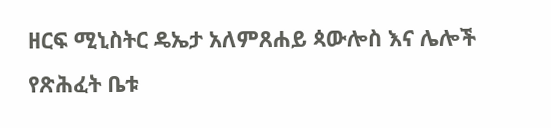ዘርፍ ሚኒስትር ዴኤታ አለምጸሐይ ጳውሎስ እና ሌሎች የጽሕፈት ቤቱ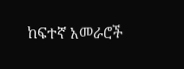ከፍተኛ አመራሮች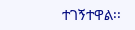ተገኝተዋል፡፡